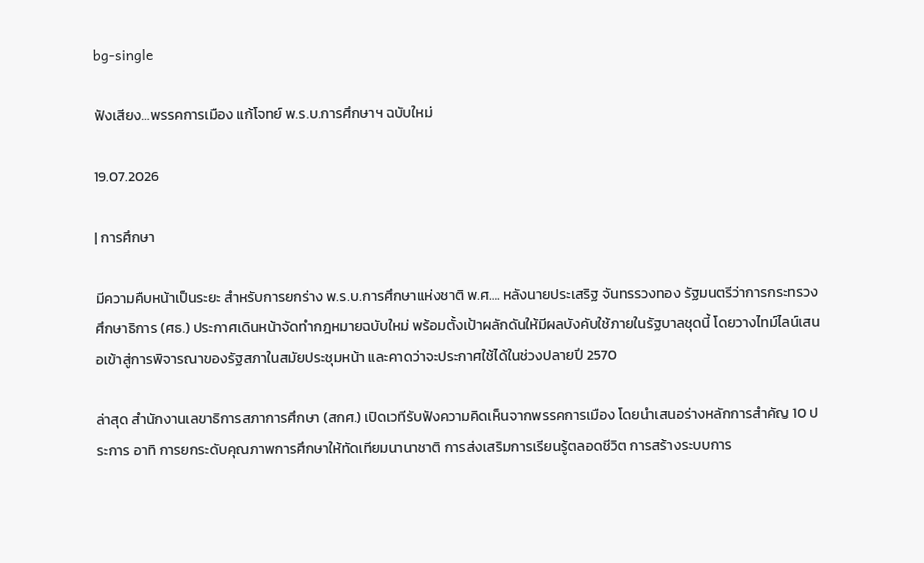bg-single

ฟังเสียง…พรรคการเมือง แก้โจทย์ พ.ร.บ.การศึกษาฯ ฉบับใหม่

19.07.2026

| การศึกษา

มีความคืบหน้าเป็นระยะ สำหรับการยกร่าง พ.ร.บ.การศึกษาแห่งชาติ พ.ศ…. หลังนายประเสริฐ จันทรรวงทอง รัฐมนตรีว่าการกระทรวงศึกษาธิการ (ศธ.) ประกาศเดินหน้าจัดทำกฎหมายฉบับใหม่ พร้อมตั้งเป้าผลักดันให้มีผลบังคับใช้ภายในรัฐบาลชุดนี้ โดยวางไทม์ไลน์เสนอเข้าสู่การพิจารณาของรัฐสภาในสมัยประชุมหน้า และคาดว่าจะประกาศใช้ได้ในช่วงปลายปี 2570

ล่าสุด สำนักงานเลขาธิการสภาการศึกษา (สกศ.) เปิดเวทีรับฟังความคิดเห็นจากพรรคการเมือง โดยนำเสนอร่างหลักการสำคัญ 10 ประการ อาทิ การยกระดับคุณภาพการศึกษาให้ทัดเทียมนานาชาติ การส่งเสริมการเรียนรู้ตลอดชีวิต การสร้างระบบการ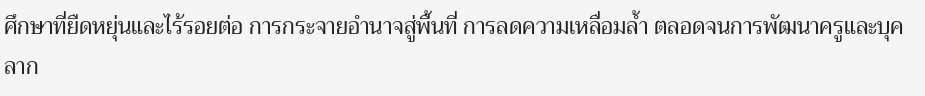ศึกษาที่ยืดหยุ่นและไร้รอยต่อ การกระจายอำนาจสู่พื้นที่ การลดความเหลื่อมล้ำ ตลอดจนการพัฒนาครูและบุคลาก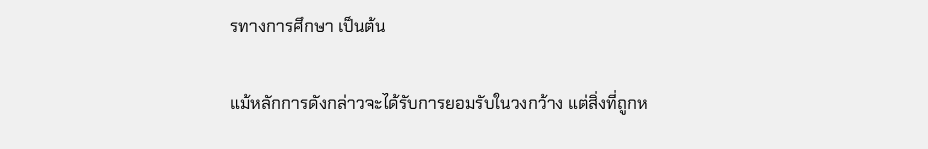รทางการศึกษา เป็นต้น

แม้หลักการดังกล่าวจะได้รับการยอมรับในวงกว้าง แต่สิ่งที่ถูกห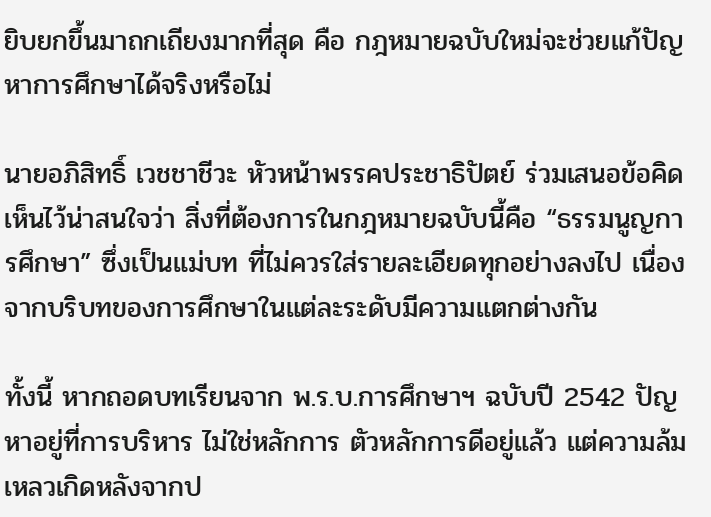ยิบยกขึ้นมาถกเถียงมากที่สุด คือ กฎหมายฉบับใหม่จะช่วยแก้ปัญหาการศึกษาได้จริงหรือไม่

นายอภิสิทธิ์ เวชชาชีวะ หัวหน้าพรรคประชาธิปัตย์ ร่วมเสนอข้อคิดเห็นไว้น่าสนใจว่า สิ่งที่ต้องการในกฎหมายฉบับนี้คือ “ธรรมนูญการศึกษา” ซึ่งเป็นแม่บท ที่ไม่ควรใส่รายละเอียดทุกอย่างลงไป เนื่องจากบริบทของการศึกษาในแต่ละระดับมีความแตกต่างกัน

ทั้งนี้ หากถอดบทเรียนจาก พ.ร.บ.การศึกษาฯ ฉบับปี 2542 ปัญหาอยู่ที่การบริหาร ไม่ใช่หลักการ ตัวหลักการดีอยู่แล้ว แต่ความล้มเหลวเกิดหลังจากป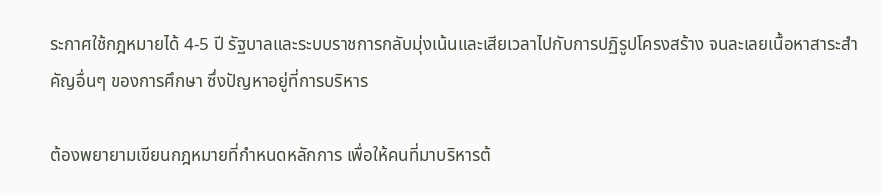ระกาศใช้กฎหมายได้ 4-5 ปี รัฐบาลและระบบราชการกลับมุ่งเน้นและเสียเวลาไปกับการปฏิรูปโครงสร้าง จนละเลยเนื้อหาสาระสำคัญอื่นๆ ของการศึกษา ซึ่งปัญหาอยู่ที่การบริหาร

ต้องพยายามเขียนกฎหมายที่กำหนดหลักการ เพื่อให้คนที่มาบริหารต้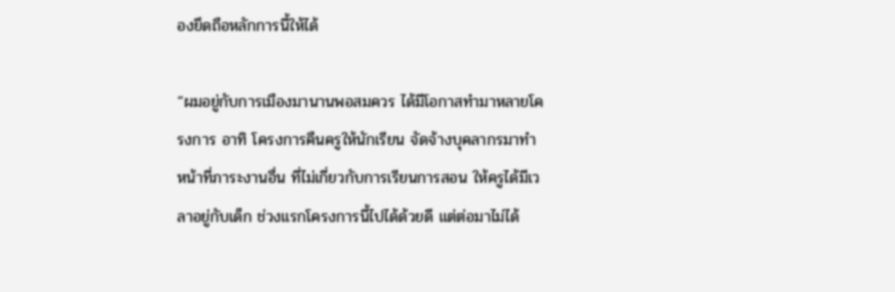องยึดถือหลักการนี้ให้ได้

“ผมอยู่กับการเมืองมานานพอสมควร ได้มีโอกาสทำมาหลายโครงการ อาทิ โครงการคืนครูให้นักเรียน จัดจ้างบุคลากรมาทำหน้าที่ภาระงานอื่น ที่ไม่เกี่ยวกับการเรียนการสอน ให้ครูได้มีเวลาอยู่กับเด็ก ช่วงแรกโครงการนี้ไปได้ด้วยดี แต่ต่อมาไม่ได้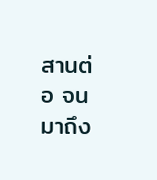สานต่อ จนมาถึง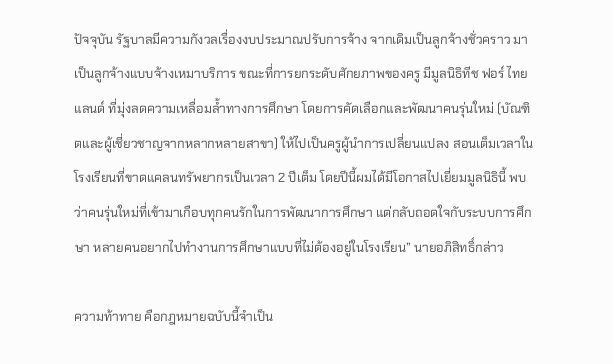ปัจจุบัน รัฐบาลมีความกังวลเรื่องงบประมาณปรับการจ้าง จากเดิมเป็นลูกจ้างชั่วคราว มาเป็นลูกจ้างแบบจ้างเหมาบริการ ขณะที่การยกระดับศักยภาพของครู มีมูลนิธิทีช ฟอร์ ไทยแลนด์ ที่มุ่งลดความเหลื่อมล้ำทางการศึกษา โดยการคัดเลือกและพัฒนาคนรุ่นใหม่ (บัณฑิตและผู้เชี่ยวชาญจากหลากหลายสาขา) ให้ไปเป็นครูผู้นำการเปลี่ยนแปลง สอนเต็มเวลาในโรงเรียนที่ขาดแคลนทรัพยากรเป็นเวลา 2 ปีเต็ม โดยปีนี้ผมได้มีโอกาสไปเยี่ยมมูลนิธินี้ พบว่าคนรุ่นใหม่ที่เข้ามาเกือบทุกคนรักในการพัฒนาการศึกษา แต่กลับถอดใจกับระบบการศึกษา หลายคนอยากไปทำงานการศึกษาแบบที่ไม่ต้องอยู่ในโรงเรียน” นายอภิสิทธิ์กล่าว

ความท้าทาย คือกฎหมายฉบับนี้จำเป็น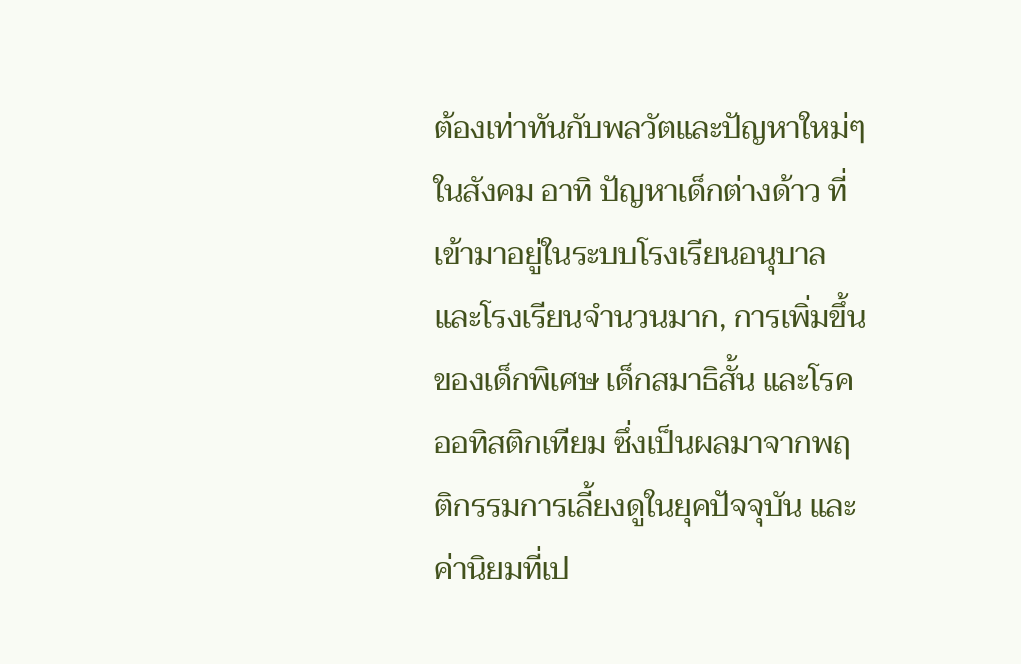ต้องเท่าทันกับพลวัตและปัญหาใหม่ๆ ในสังคม อาทิ ปัญหาเด็กต่างด้าว ที่เข้ามาอยู่ในระบบโรงเรียนอนุบาลและโรงเรียนจำนวนมาก, การเพิ่มขึ้นของเด็กพิเศษ เด็กสมาธิสั้น และโรคออทิสติกเทียม ซึ่งเป็นผลมาจากพฤติกรรมการเลี้ยงดูในยุคปัจจุบัน และค่านิยมที่เป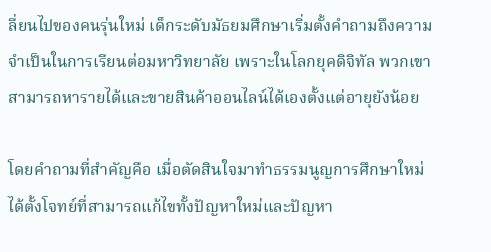ลี่ยนไปของคนรุ่นใหม่ เด็กระดับมัธยมศึกษาเริ่มตั้งคำถามถึงความจำเป็นในการเรียนต่อมหาวิทยาลัย เพราะในโลกยุคดิจิทัล พวกเขาสามารถหารายได้และขายสินค้าออนไลน์ได้เองตั้งแต่อายุยังน้อย

โดยคำถามที่สำคัญคือ เมื่อตัดสินใจมาทำธรรมนูญการศึกษาใหม่ ได้ตั้งโจทย์ที่สามารถแก้ไขทั้งปัญหาใหม่และปัญหา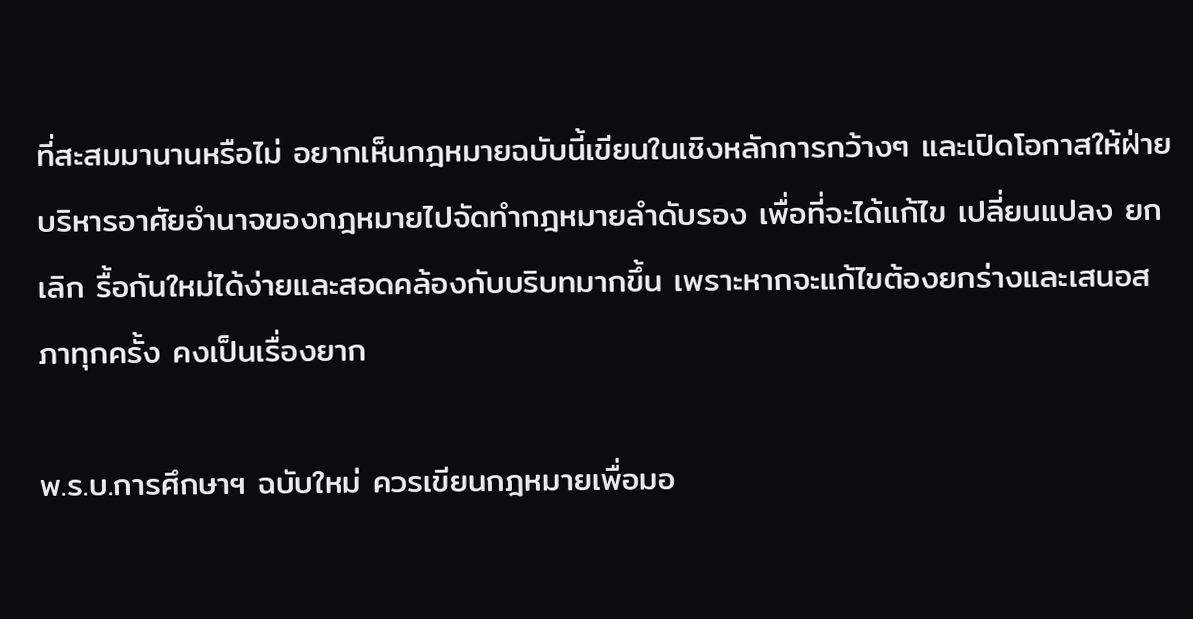ที่สะสมมานานหรือไม่ อยากเห็นกฎหมายฉบับนี้เขียนในเชิงหลักการกว้างๆ และเปิดโอกาสให้ฝ่ายบริหารอาศัยอำนาจของกฎหมายไปจัดทำกฎหมายลำดับรอง เพื่อที่จะได้แก้ไข เปลี่ยนแปลง ยกเลิก รื้อกันใหม่ได้ง่ายและสอดคล้องกับบริบทมากขึ้น เพราะหากจะแก้ไขต้องยกร่างและเสนอสภาทุกครั้ง คงเป็นเรื่องยาก

พ.ร.บ.การศึกษาฯ ฉบับใหม่ ควรเขียนกฎหมายเพื่อมอ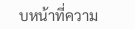บหน้าที่ความ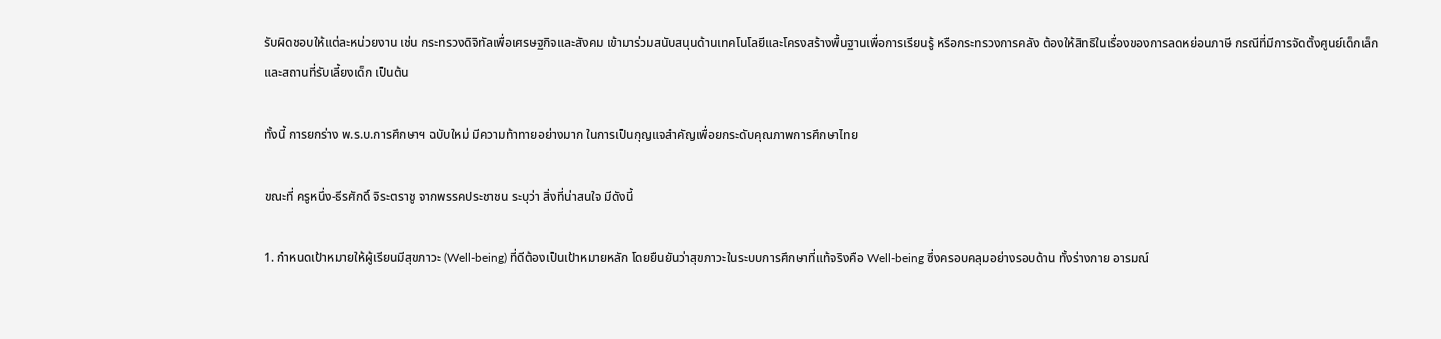รับผิดชอบให้แต่ละหน่วยงาน เช่น กระทรวงดิจิทัลเพื่อเศรษฐกิจและสังคม เข้ามาร่วมสนับสนุนด้านเทคโนโลยีและโครงสร้างพื้นฐานเพื่อการเรียนรู้ หรือกระทรวงการคลัง ต้องให้สิทธิในเรื่องของการลดหย่อนภาษี กรณีที่มีการจัดตั้งศูนย์เด็กเล็กและสถานที่รับเลี้ยงเด็ก เป็นต้น

ทั้งนี้ การยกร่าง พ.ร.บ.การศึกษาฯ ฉบับใหม่ มีความท้าทายอย่างมาก ในการเป็นกุญแจสำคัญเพื่อยกระดับคุณภาพการศึกษาไทย

ขณะที่ ครูหนึ่ง-ธีรศักดิ์ จิระตราชู จากพรรคประชาชน ระบุว่า สิ่งที่น่าสนใจ มีดังนี้

1. กำหนดเป้าหมายให้ผู้เรียนมีสุขภาวะ (Well-being) ที่ดีต้องเป็นเป้าหมายหลัก โดยยืนยันว่าสุขภาวะในระบบการศึกษาที่แท้จริงคือ Well-being ซึ่งครอบคลุมอย่างรอบด้าน ทั้งร่างกาย อารมณ์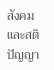สังคม และสติปัญญา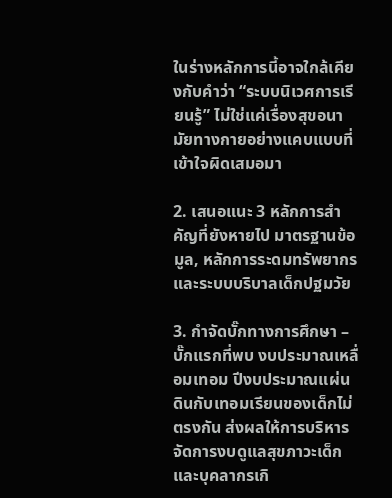ในร่างหลักการนี้อาจใกล้เคียงกับคำว่า “ระบบนิเวศการเรียนรู้” ไม่ใช่แค่เรื่องสุขอนามัยทางกายอย่างแคบแบบที่เข้าใจผิดเสมอมา

2. เสนอแนะ 3 หลักการสำคัญที่ยังหายไป มาตรฐานข้อมูล, หลักการระดมทรัพยากร และระบบบริบาลเด็กปฐมวัย

3. กำจัดบั๊กทางการศึกษา – บั๊กแรกที่พบ งบประมาณเหลื่อมเทอม ปีงบประมาณแผ่นดินกับเทอมเรียนของเด็กไม่ตรงกัน ส่งผลให้การบริหารจัดการงบดูแลสุขภาวะเด็ก และบุคลากรเกิ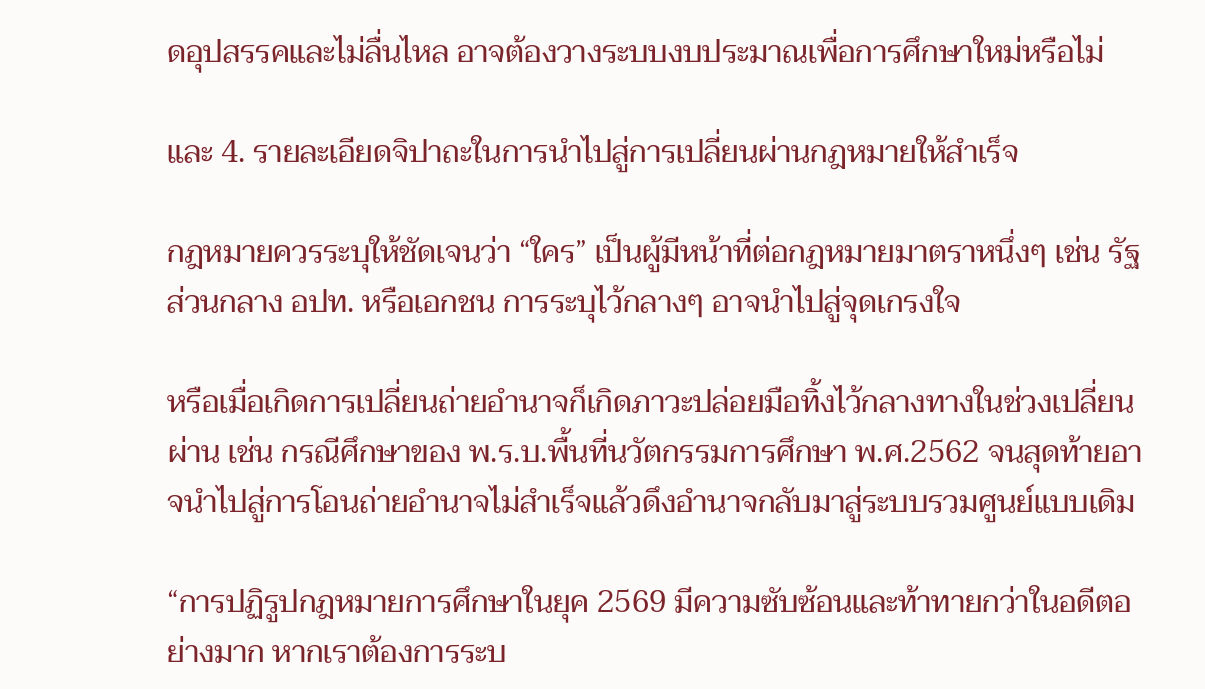ดอุปสรรคและไม่ลื่นไหล อาจต้องวางระบบงบประมาณเพื่อการศึกษาใหม่หรือไม่

และ 4. รายละเอียดจิปาถะในการนำไปสู่การเปลี่ยนผ่านกฎหมายให้สำเร็จ

กฎหมายควรระบุให้ชัดเจนว่า “ใคร” เป็นผู้มีหน้าที่ต่อกฎหมายมาตราหนึ่งๆ เช่น รัฐส่วนกลาง อปท. หรือเอกชน การระบุไว้กลางๆ อาจนำไปสู่จุดเกรงใจ

หรือเมื่อเกิดการเปลี่ยนถ่ายอำนาจก็เกิดภาวะปล่อยมือทิ้งไว้กลางทางในช่วงเปลี่ยนผ่าน เช่น กรณีศึกษาของ พ.ร.บ.พื้นที่นวัตกรรมการศึกษา พ.ศ.2562 จนสุดท้ายอาจนำไปสู่การโอนถ่ายอำนาจไม่สำเร็จแล้วดึงอำนาจกลับมาสู่ระบบรวมศูนย์แบบเดิม

“การปฏิรูปกฎหมายการศึกษาในยุค 2569 มีความซับซ้อนและท้าทายกว่าในอดีตอย่างมาก หากเราต้องการระบ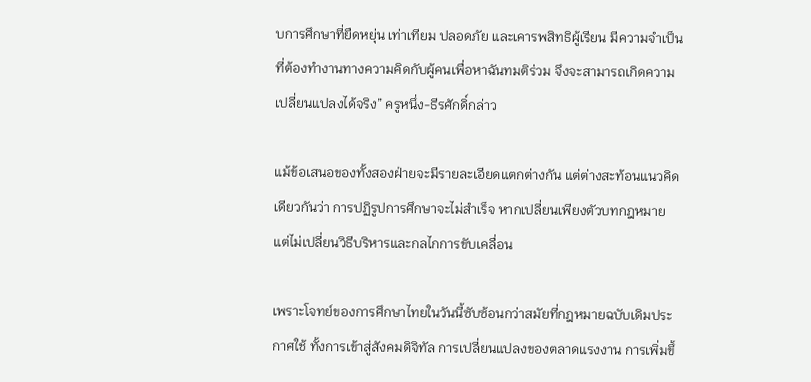บการศึกษาที่ยืดหยุ่น เท่าเทียม ปลอดภัย และเคารพสิทธิผู้เรียน มีความจำเป็นที่ต้องทำงานทางความคิดกับผู้คนเพื่อหาฉันทมติร่วม จึงจะสามารถเกิดความเปลี่ยนแปลงได้จริง” ครูหนึ่ง-ธีรศักดิ์กล่าว

แม้ข้อเสนอของทั้งสองฝ่ายจะมีรายละเอียดแตกต่างกัน แต่ต่างสะท้อนแนวคิดเดียวกันว่า การปฏิรูปการศึกษาจะไม่สำเร็จ หากเปลี่ยนเพียงตัวบทกฎหมาย แต่ไม่เปลี่ยนวิธีบริหารและกลไกการขับเคลื่อน

เพราะโจทย์ของการศึกษาไทยในวันนี้ซับซ้อนกว่าสมัยที่กฎหมายฉบับเดิมประกาศใช้ ทั้งการเข้าสู่สังคมดิจิทัล การเปลี่ยนแปลงของตลาดแรงงาน การเพิ่มขึ้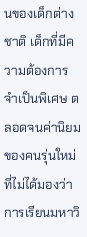นของเด็กต่างชาติ เด็กที่มีความต้องการจำเป็นพิเศษ ตลอดจนค่านิยมของคนรุ่นใหม่ที่ไม่ได้มองว่าการเรียนมหาวิ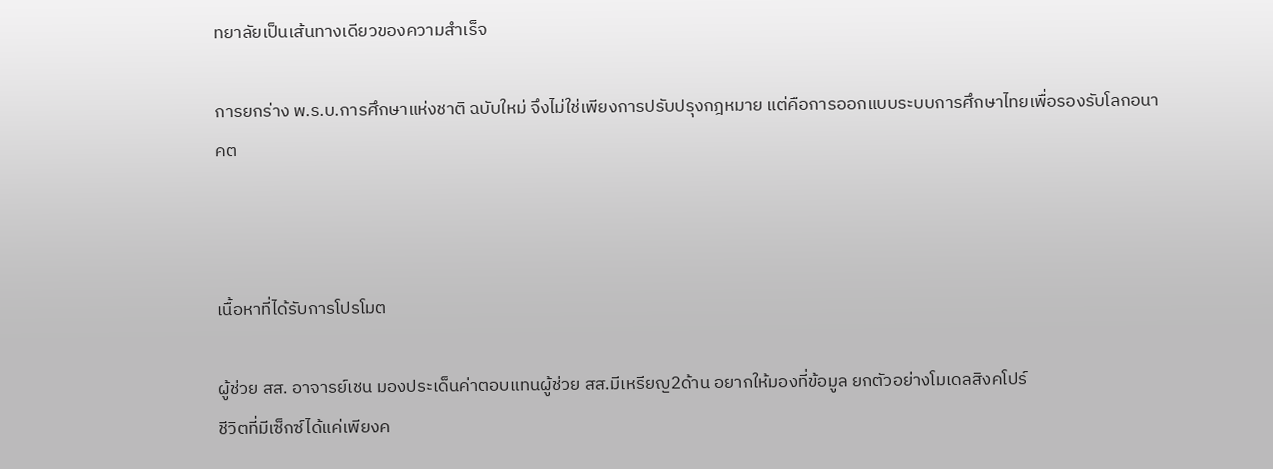ทยาลัยเป็นเส้นทางเดียวของความสำเร็จ

การยกร่าง พ.ร.บ.การศึกษาแห่งชาติ ฉบับใหม่ จึงไม่ใช่เพียงการปรับปรุงกฎหมาย แต่คือการออกแบบระบบการศึกษาไทยเพื่อรองรับโลกอนาคต



เนื้อหาที่ได้รับการโปรโมต

ผู้ช่วย สส. อาจารย์เชน มองประเด็นค่าตอบแทนผู้ช่วย สส.มีเหรียญ2ด้าน อยากให้มองที่ข้อมูล ยกตัวอย่างโมเดลสิงคโปร์
ชีวิตที่มีเซ็กซ์ได้แค่เพียงค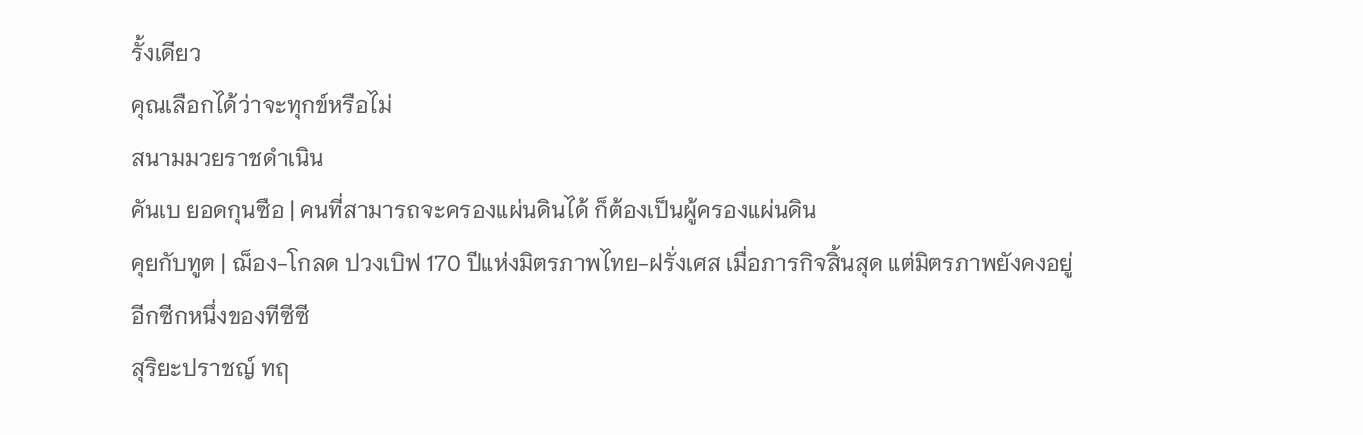รั้งเดียว
คุณเลือกได้ว่าจะทุกข์หรือไม่
สนามมวยราชดำเนิน
คันเบ ยอดกุนซือ | คนที่สามารถจะครองแผ่นดินได้ ก็ต้องเป็นผู้ครองแผ่นดิน
คุยกับทูต | ฌ็อง-โกลด ปวงเบิฟ 170 ปีแห่งมิตรภาพไทย-ฝรั่งเศส เมื่อภารกิจสิ้นสุด แต่มิตรภาพยังคงอยู่
อีกซีกหนึ่งของทีซีซี
สุริยะปราชญ์ ทฤ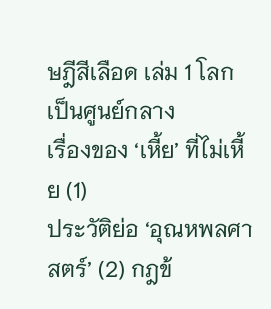ษฎีสีเลือด เล่ม 1 โลกเป็นศูนย์กลาง
เรื่องของ ‘เหี้ย’ ที่ไม่เหี้ย (1)
ประวัติย่อ ‘อุณหพลศาสตร์’ (2) กฎข้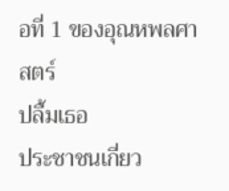อที่ 1 ของอุณหพลศาสตร์
ปลื้มเธอ
ประชาชนเกี่ยว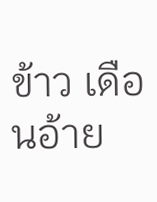ข้าว เดือนอ้าย